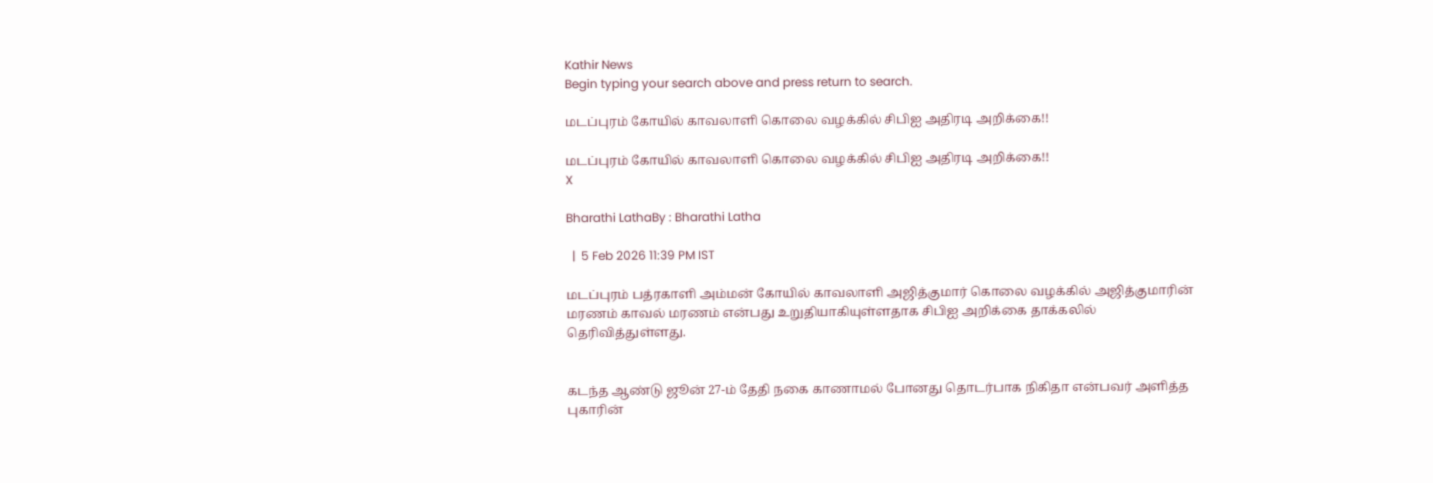Kathir News
Begin typing your search above and press return to search.

மடப்புரம் கோயில் காவலாளி கொலை வழக்கில் சிபிஐ அதிரடி அறிக்கை!!

மடப்புரம் கோயில் காவலாளி கொலை வழக்கில் சிபிஐ அதிரடி அறிக்கை!!
X

Bharathi LathaBy : Bharathi Latha

  |  5 Feb 2026 11:39 PM IST

மடப்புரம் பத்ரகாளி அம்மன் கோயில் காவலாளி அஜித்குமார் கொலை வழக்கில் அஜித்குமாரின் மரணம் காவல் மரணம் என்பது உறுதியாகியுள்ளதாக சிபிஐ அறிக்கை தாக்கலில் தெரிவித்துள்ளது.


கடந்த ஆண்டு ஜூன் 27-ம் தேதி நகை காணாமல் போனது தொடர்பாக நிகிதா என்பவர் அளித்த புகாரின்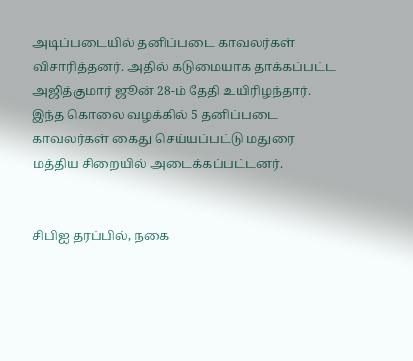அடிப்படையில் தனிப்படை காவலர்கள் விசாரித்தனர். அதில் கடுமையாக தாக்கப்பட்ட அஜித்குமார் ஜூன் 28-ம் தேதி உயிரிழந்தார். இந்த கொலை வழக்கில் 5 தனிப்படை காவலர்கள் கைது செய்யப்பட்டு மதுரை மத்திய சிறையில் அடைக்கப்பட்டனர்.


சிபிஐ தரப்பில், நகை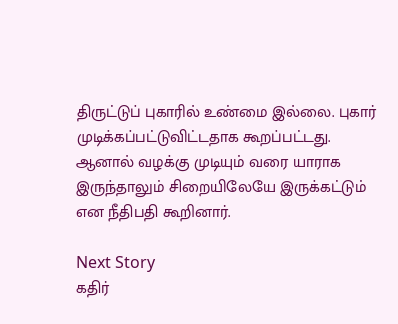திருட்டுப் புகாரில் உண்மை இல்லை. புகார் முடிக்கப்பட்டுவிட்டதாக கூறப்பட்டது. ஆனால் வழக்கு முடியும் வரை யாராக இருந்தாலும் சிறையிலேயே இருக்கட்டும் என நீதிபதி கூறினார்.

Next Story
கதிர்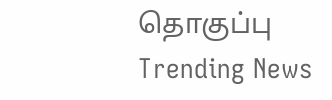தொகுப்பு
Trending News